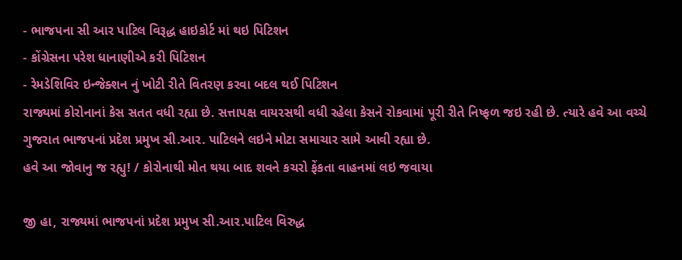- ભાજપના સી આર પાટિલ વિરૂદ્ધ હાઇકોર્ટ માં થઇ પિટિશન
- કોંગ્રેસના પરેશ ધાનાણીએ કરી પિટિશન
- રેમડેશિવિર ઇન્જેક્શન નું ખોટી રીતે વિતરણ કરવા બદલ થઈ પિટિશન
રાજ્યમાં કોરોનાનાં કેસ સતત વધી રહ્યા છે. સત્તાપક્ષ વાયરસથી વધી રહેલા કેસને રોકવામાં પૂરી રીતે નિષ્ફળ જઇ રહી છે. ત્યારે હવે આ વચ્ચે ગુજરાત ભાજપનાં પ્રદેશ પ્રમુખ સી.આર. પાટિલને લઇને મોટા સમાચાર સામે આવી રહ્યા છે.
હવે આ જોવાનુ જ રહ્યુ! / કોરોનાથી મોત થયા બાદ શવને કચરો ફેંકતા વાહનમાં લઇ જવાયા

જી હા, રાજ્યમાં ભાજપનાં પ્રદેશ પ્રમુખ સી.આર.પાટિલ વિરુદ્ધ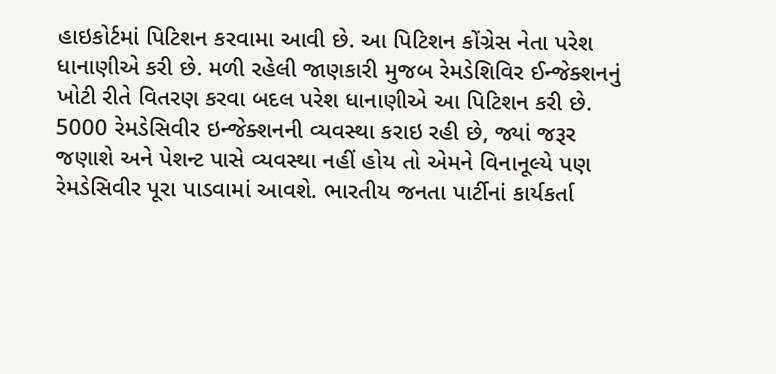હાઇકોર્ટમાં પિટિશન કરવામા આવી છે. આ પિટિશન કોંગ્રેસ નેતા પરેશ ધાનાણીએ કરી છે. મળી રહેલી જાણકારી મુજબ રેમડેશિવિર ઈન્જેક્શનનું ખોટી રીતે વિતરણ કરવા બદલ પરેશ ધાનાણીએ આ પિટિશન કરી છે.
5000 રેમડેસિવીર ઇન્જેક્શનની વ્યવસ્થા કરાઇ રહી છે, જ્યાં જરૂર જણાશે અને પેશન્ટ પાસે વ્યવસ્થા નહીં હોય તો એમને વિનાનૂલ્યે પણ રેમડેસિવીર પૂરા પાડવામાં આવશે. ભારતીય જનતા પાર્ટીનાં કાર્યકર્તા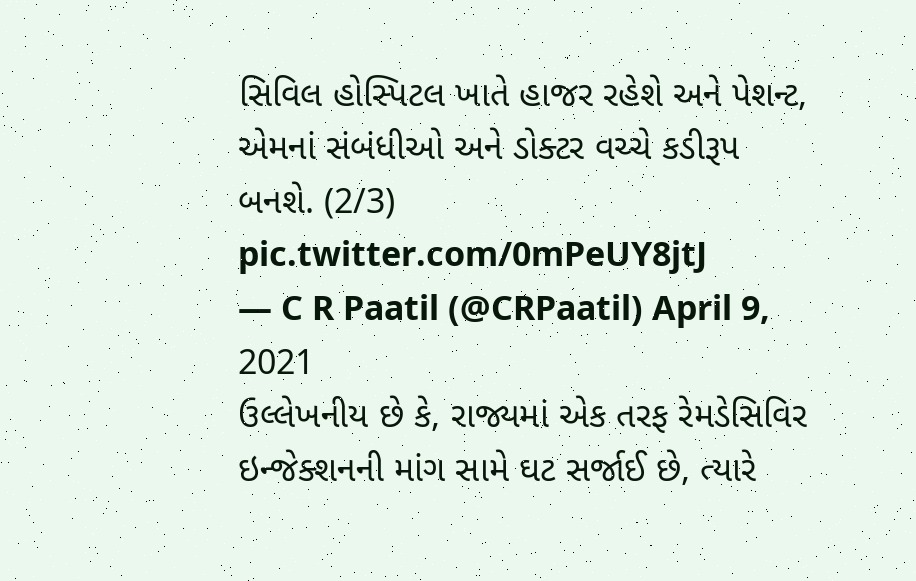સિવિલ હોસ્પિટલ ખાતે હાજર રહેશે અને પેશન્ટ, એમનાં સંબંધીઓ અને ડોક્ટર વચ્ચે કડીરૂપ બનશે. (2/3) pic.twitter.com/0mPeUY8jtJ
— C R Paatil (@CRPaatil) April 9, 2021
ઉલ્લેખનીય છે કે, રાજ્યમાં એક તરફ રેમડેસિવિર ઇન્જેક્શનની માંગ સામે ઘટ સર્જાઈ છે, ત્યારે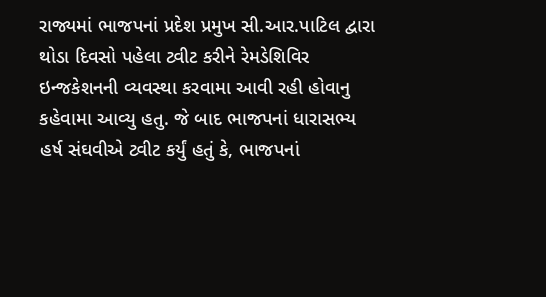રાજ્યમાં ભાજપનાં પ્રદેશ પ્રમુખ સી.આર.પાટિલ દ્વારા થોડા દિવસો પહેલા ટ્વીટ કરીને રેમડેશિવિર ઇન્જકેશનની વ્યવસ્થા કરવામા આવી રહી હોવાનુ કહેવામા આવ્યુ હતુ. જે બાદ ભાજપનાં ધારાસભ્ય હર્ષ સંઘવીએ ટ્વીટ કર્યું હતું કે, ભાજપનાં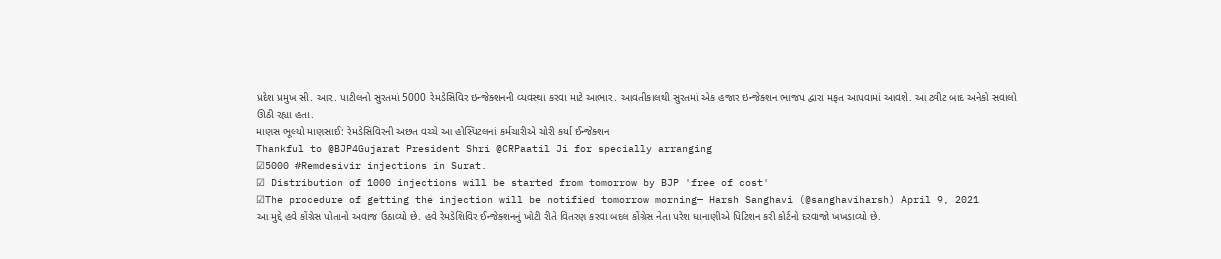પ્રદેશ પ્રમુખ સી. આર. પાટીલનો સુરતમાં 5000 રેમડેસિવિર ઇન્જેક્શનની વ્યવસ્થા કરવા માટે આભાર. આવતીકાલથી સુરતમાં એક હજાર ઇન્જેક્શન ભાજપ દ્વારા મફત આપવામાં આવશે. આ ટ્વીટ બાદ અનેકો સવાલો ઊઠી રહ્યા હતા.
માણસ ભૂલ્યો માણસાઈ: રેમડેસિવિરની અછત વચ્ચે આ હોસ્પિટલનાં કર્મચારીએ ચોરી કર્યા ઈન્જેક્શન
Thankful to @BJP4Gujarat President Shri @CRPaatil Ji for specially arranging
☑5000 #Remdesivir injections in Surat.
☑ Distribution of 1000 injections will be started from tomorrow by BJP 'free of cost'
☑The procedure of getting the injection will be notified tomorrow morning— Harsh Sanghavi (@sanghaviharsh) April 9, 2021
આ મુદ્દે હવે કોંગ્રેસ પોતાનો અવાજ ઉઠાવ્યો છે. હવે રેમડેશિવિર ઈન્જેક્શનનું ખોટી રીતે વિતરણ કરવા બદલ કોંગ્રેસ નેતા પરેશ ધાનાણીએ પિટિશન કરી કોર્ટનો દરવાજો ખખડાવ્યો છે.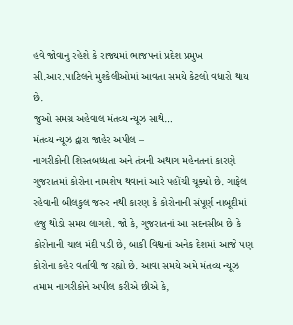હવે જોવાનુ રહેશે કે રાજ્યમાં ભાજપનાં પ્રદેશ પ્રમુખ સી.આર.પાટિલને મુશ્કેલીઓમાં આવતા સમયે કેટલો વધારો થાય છે.
જુઓ સમગ્ર અહેવાલ મંતવ્ય ન્યૂઝ સાથે…
મંતવ્ય ન્યૂઝ દ્વારા જાહેર અપીલ –
નાગરીકોની શિસ્તબધ્ધતા અને તંત્રની અથાગ મહેનતનાં કારણે ગુજરાતમાં કોરોના નામશેષ થવાનાં આરે પહોંચી ચૂક્યો છે. ગાફેલ રહેવાની બીલકુલ જરુર નથી કારણ કે કોરોનાની સંપૂર્ણ નાબૂદીમાં હજુ થોડો સમય લાગશે. જો કે, ગુજરાતનાં આ સદનસીબ છે કે કોરોનાની ચાલ મંદી પડી છે, બાકી વિશ્વનાં અનેક દેશમાં આજે પણ કોરોના કહેર વર્તાવી જ રહ્યો છે. આવા સમયે અમે મંતવ્ય ન્યૂઝ તમામ નાગરીકોને અપીલ કરીએ છીએ કે,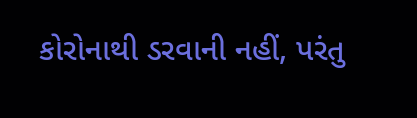કોરોનાથી ડરવાની નહીં, પરંતુ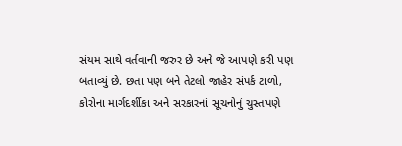સંયમ સાથે વર્તવાની જરુર છે અને જે આપણે કરી પણ બતાવ્યું છે. છતા પણ બને તેટલો જાહેર સંપર્ક ટાળો, કોરોના માર્ગદર્શીકા અને સરકારનાં સૂચનોનું ચુસ્તપણે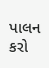પાલન કરો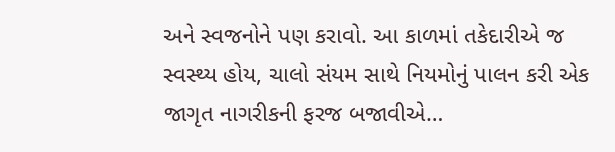અને સ્વજનોને પણ કરાવો. આ કાળમાં તકેદારીએ જ સ્વસ્થ્ય હોય, ચાલો સંયમ સાથે નિયમોનું પાલન કરી એક જાગૃત નાગરીકની ફરજ બજાવીએ…